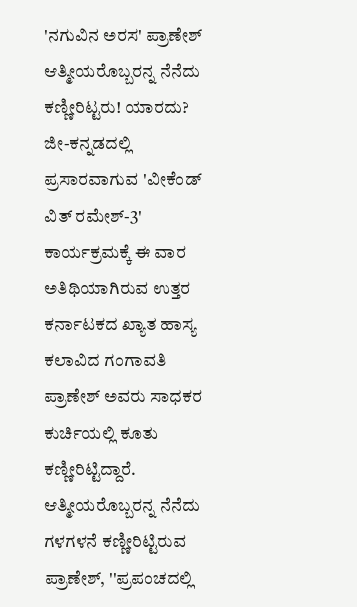'ನಗುವಿನ ಅರಸ' ಪ್ರಾಣೇಶ್ ಆತ್ಮೀಯರೊಬ್ಬರನ್ನ ನೆನೆದು ಕಣ್ಣೀರಿಟ್ಟರು! ಯಾರದು?
ಜೀ-ಕನ್ನಡದಲ್ಲಿ ಪ್ರಸಾರವಾಗುವ 'ವೀಕೆಂಡ್ ವಿತ್ ರಮೇಶ್-3' ಕಾರ್ಯಕ್ರಮಕ್ಕೆ ಈ ವಾರ ಅತಿಥಿಯಾಗಿರುವ ಉತ್ತರ ಕರ್ನಾಟಕದ ಖ್ಯಾತ ಹಾಸ್ಯ ಕಲಾವಿದ ಗಂಗಾವತಿ ಪ್ರಾಣೇಶ್ ಅವರು ಸಾಧಕರ ಕುರ್ಚಿಯಲ್ಲಿ ಕೂತು ಕಣ್ಣೀರಿಟ್ಟಿದ್ದಾರೆ.
ಆತ್ಮೀಯರೊಬ್ಬರನ್ನ ನೆನೆದು ಗಳಗಳನೆ ಕಣ್ಣೀರಿಟ್ಟಿರುವ ಪ್ರಾಣೇಶ್, ''ಪ್ರಪಂಚದಲ್ಲಿ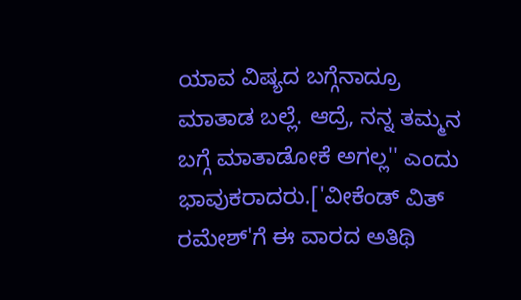ಯಾವ ವಿಷ್ಯದ ಬಗ್ಗೆನಾದ್ರೂ ಮಾತಾಡ ಬಲ್ಲೆ. ಆದ್ರೆ, ನನ್ನ ತಮ್ಮನ ಬಗ್ಗೆ ಮಾತಾಡೋಕೆ ಅಗಲ್ಲ'' ಎಂದು ಭಾವುಕರಾದರು.['ವೀಕೆಂಡ್ ವಿತ್ ರಮೇಶ್'ಗೆ ಈ ವಾರದ ಅತಿಥಿ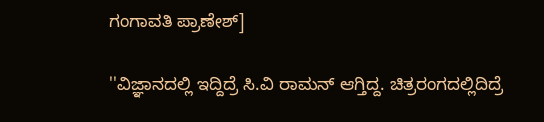ಗಂಗಾವತಿ ಪ್ರಾಣೇಶ್]

''ವಿಜ್ಞಾನದಲ್ಲಿ ಇದ್ದಿದ್ರೆ ಸಿ.ವಿ ರಾಮನ್ ಆಗ್ತಿದ್ದ. ಚಿತ್ರರಂಗದಲ್ಲಿದಿದ್ರೆ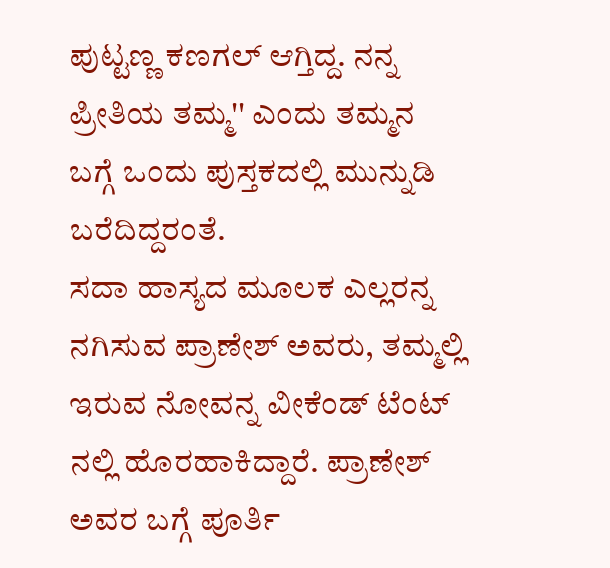ಪುಟ್ಟಣ್ಣ ಕಣಗಲ್ ಆಗ್ತಿದ್ದ. ನನ್ನ ಪ್ರೀತಿಯ ತಮ್ಮ'' ಎಂದು ತಮ್ಮನ ಬಗ್ಗೆ ಒಂದು ಪುಸ್ತಕದಲ್ಲಿ ಮುನ್ನುಡಿ ಬರೆದಿದ್ದರಂತೆ.
ಸದಾ ಹಾಸ್ಯದ ಮೂಲಕ ಎಲ್ಲರನ್ನ ನಗಿಸುವ ಪ್ರಾಣೇಶ್ ಅವರು, ತಮ್ಮಲ್ಲಿ ಇರುವ ನೋವನ್ನ ವೀಕೆಂಡ್ ಟೆಂಟ್ ನಲ್ಲಿ ಹೊರಹಾಕಿದ್ದಾರೆ. ಪ್ರಾಣೇಶ್ ಅವರ ಬಗ್ಗೆ ಪೂರ್ತಿ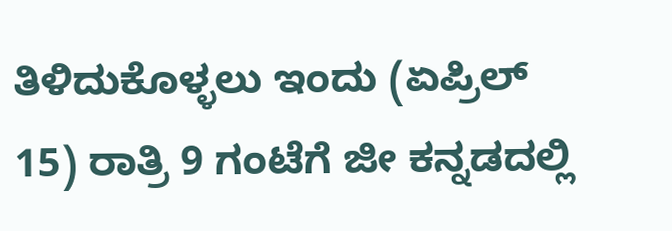ತಿಳಿದುಕೊಳ್ಳಲು ಇಂದು (ಏಪ್ರಿಲ್ 15) ರಾತ್ರಿ 9 ಗಂಟೆಗೆ ಜೀ ಕನ್ನಡದಲ್ಲಿ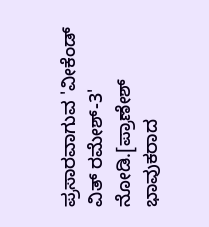ಪ್ರಸಾರವಾಗುವ 'ವೀಕೆಂಡ್ ವಿತ್ ರಮೇಶ್-3' ನೋಡಿ.[ಪ್ರಾಣೇಶ್ ಭಾವುಕರಾದ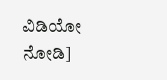ವಿಡಿಯೋ ನೋಡಿ]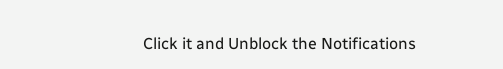Click it and Unblock the Notifications